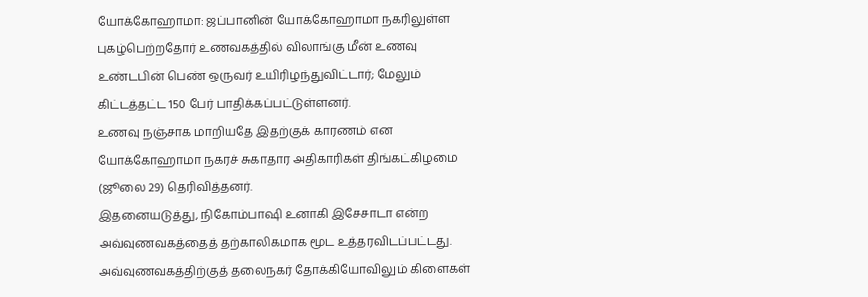யோக்கோஹாமா: ஜப்பானின் யோக்கோஹாமா நகரிலுள்ள புகழ்பெற்றதோர் உணவகத்தில் விலாங்கு மீன் உணவு உண்டபின் பெண் ஒருவர் உயிரிழந்துவிட்டார்; மேலும் கிட்டத்தட்ட 150 பேர் பாதிக்கப்பட்டுள்ளனர்.
உணவு நஞ்சாக மாறியதே இதற்குக் காரணம் என யோக்கோஹாமா நகரச் சுகாதார அதிகாரிகள் திங்கட்கிழமை (ஜூலை 29) தெரிவித்தனர்.
இதனையடுத்து, நிகோம்பாஷி உனாகி இசேசாடா என்ற அவ்வுணவகத்தைத் தற்காலிகமாக மூட உத்தரவிடப்பட்டது.
அவ்வுணவகத்திற்குத் தலைநகர் தோக்கியோவிலும் கிளைகள்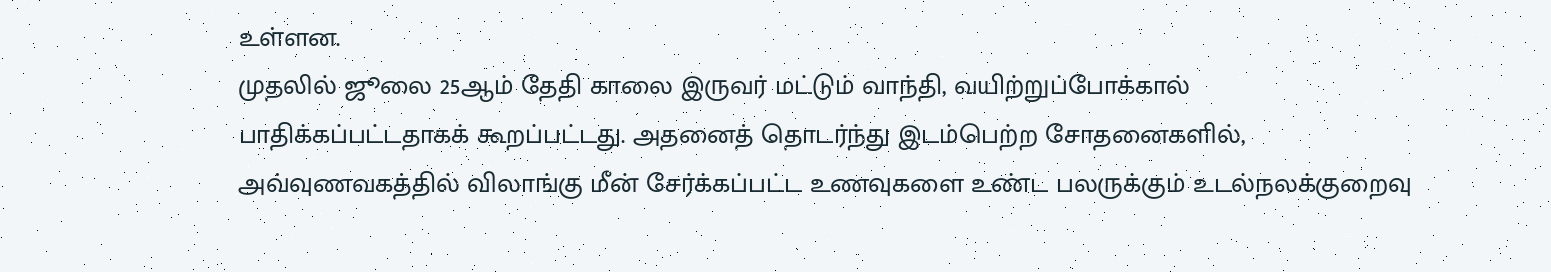உள்ளன.
முதலில் ஜூலை 25ஆம் தேதி காலை இருவர் மட்டும் வாந்தி, வயிற்றுப்போக்கால் பாதிக்கப்பட்டதாகக் கூறப்பட்டது. அதனைத் தொடர்ந்து இடம்பெற்ற சோதனைகளில், அவ்வுணவகத்தில் விலாங்கு மீன் சேர்க்கப்பட்ட உணவுகளை உண்ட பலருக்கும் உடல்நலக்குறைவு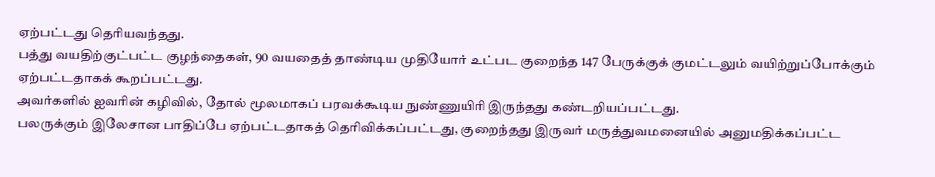ஏற்பட்டது தெரியவந்தது.
பத்து வயதிற்குட்பட்ட குழந்தைகள், 90 வயதைத் தாண்டிய முதியோர் உட்பட குறைந்த 147 பேருக்குக் குமட்டலும் வயிற்றுப்போக்கும் ஏற்பட்டதாகக் கூறப்பட்டது.
அவர்களில் ஐவரின் கழிவில், தோல் மூலமாகப் பரவக்கூடிய நுண்ணுயிரி இருந்தது கண்டறியப்பட்டது.
பலருக்கும் இலேசான பாதிப்பே ஏற்பட்டதாகத் தெரிவிக்கப்பட்டது, குறைந்தது இருவர் மருத்துவமனையில் அனுமதிக்கப்பட்ட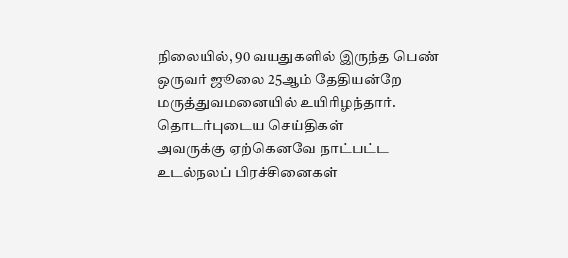நிலையில், 90 வயதுகளில் இருந்த பெண் ஒருவர் ஜூலை 25ஆம் தேதியன்றே மருத்துவமனையில் உயிரிழந்தார்.
தொடர்புடைய செய்திகள்
அவருக்கு ஏற்கெனவே நாட்பட்ட உடல்நலப் பிரச்சினைகள்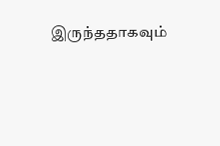இருந்ததாகவும்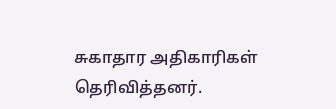சுகாதார அதிகாரிகள் தெரிவித்தனர்.